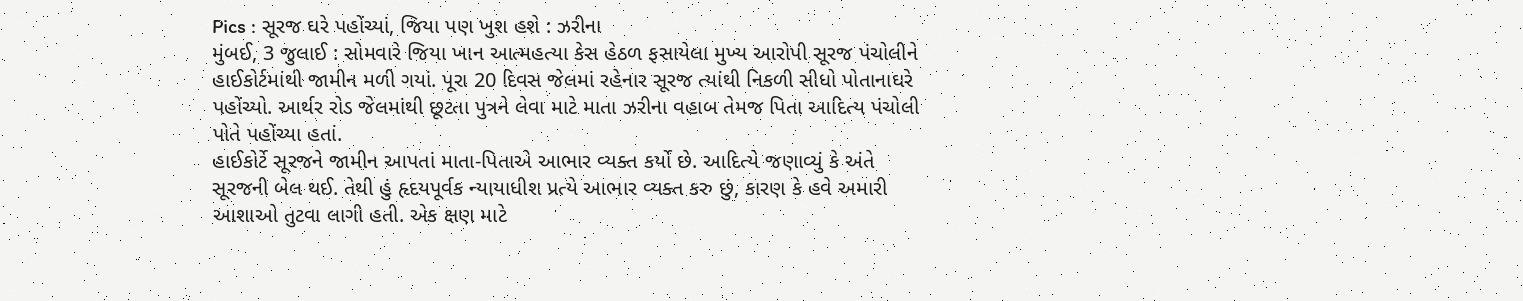Pics : સૂરજ ઘરે પહોંચ્યાં, જિયા પણ ખુશ હશે : ઝરીના
મુંબઈ, 3 જુલાઈ : સોમવારે જિયા ખાન આત્મહત્યા કેસ હેઠળ ફસાયેલા મુખ્ય આરોપી સૂરજ પંચોલીને હાઈકોર્ટમાંથી જામીન મળી ગયાં. પૂરા 20 દિવસ જેલમાં રહેનાર સૂરજ ત્યાંથી નિકળી સીધો પોતાનાઘરે પહોંચ્યો. આર્થર રોડ જેલમાંથી છૂટતા પુત્રને લેવા માટે માતા ઝરીના વહાબ તેમજ પિતા આદિત્ય પંચોલી પોતે પહોંચ્યા હતાં.
હાઈકોર્ટે સૂરજને જામીન આપતાં માતા-પિતાએ આભાર વ્યક્ત કર્યો છે. આદિત્યે જણાવ્યું કે અંતે સૂરજની બેલ થઈ. તેથી હું હૃદયપૂર્વક ન્યાયાધીશ પ્રત્યે આભાર વ્યક્ત કરુ છું, કારણ કે હવે અમારી આશાઓ તુટવા લાગી હતી. એક ક્ષણ માટે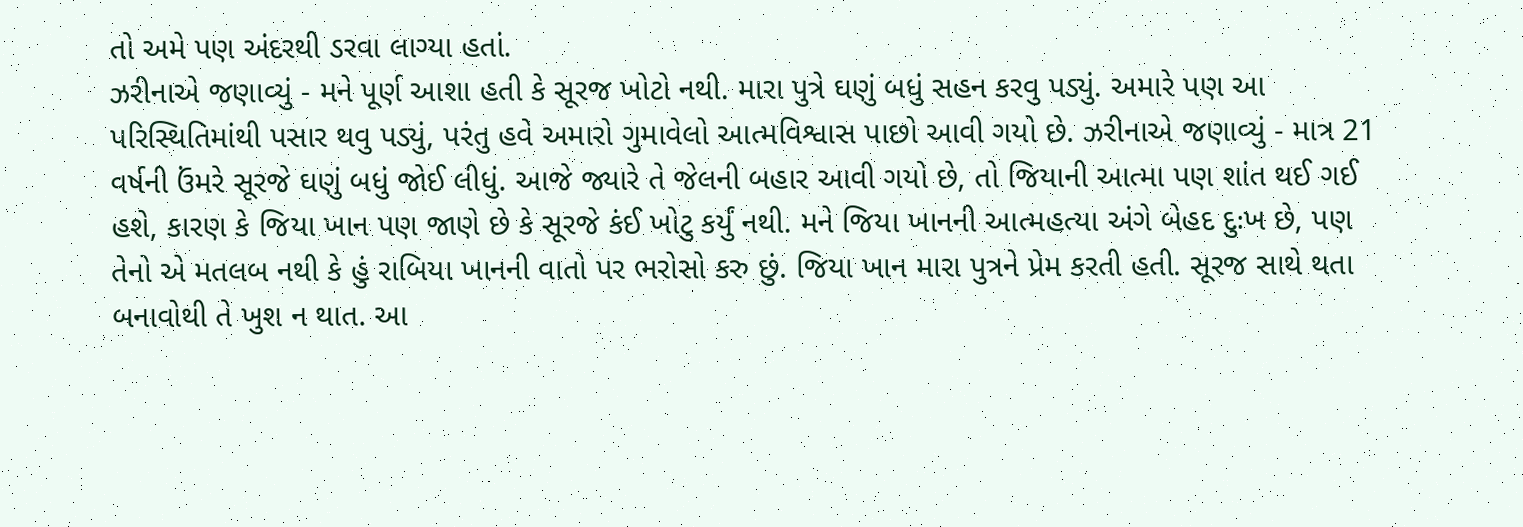તો અમે પણ અંદરથી ડરવા લાગ્યા હતાં.
ઝરીનાએ જણાવ્યું - મને પૂર્ણ આશા હતી કે સૂરજ ખોટો નથી. મારા પુત્રે ઘણું બધું સહન કરવુ પડ્યું. અમારે પણ આ પરિસ્થિતિમાંથી પસાર થવુ પડ્યું, પરંતુ હવે અમારો ગુમાવેલો આત્મવિશ્વાસ પાછો આવી ગયો છે. ઝરીનાએ જણાવ્યું - માત્ર 21 વર્ષની ઉંમરે સૂરજે ઘણું બધું જોઈ લીધું. આજે જ્યારે તે જેલની બહાર આવી ગયો છે, તો જિયાની આત્મા પણ શાંત થઈ ગઈ હશે, કારણ કે જિયા ખાન પણ જાણે છે કે સૂરજે કંઈ ખોટુ કર્યું નથી. મને જિયા ખાનની આત્મહત્યા અંગે બેહદ દુઃખ છે, પણ તેનો એ મતલબ નથી કે હું રાબિયા ખાનની વાતો પર ભરોસો કરુ છું. જિયા ખાન મારા પુત્રને પ્રેમ કરતી હતી. સૂરજ સાથે થતા બનાવોથી તે ખુશ ન થાત. આ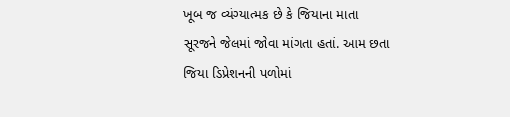ખૂબ જ વ્યંગ્યાત્મક છે કે જિયાના માતા સૂરજને જેલમાં જોવા માંગતા હતાં. આમ છતા જિયા ડિપ્રેશનની પળોમાં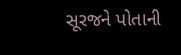સૂરજને પોતાની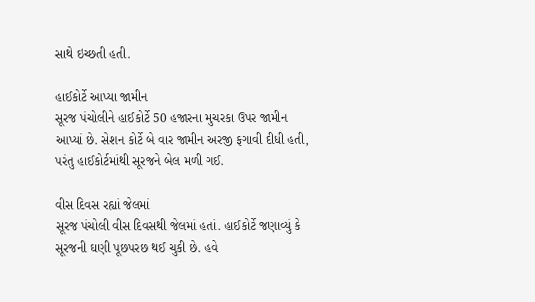સાથે ઇચ્છતી હતી.

હાઈકોર્ટે આપ્યા જામીન
સૂરજ પંચોલીને હાઈકોર્ટે 50 હજારના મુચરકા ઉપર જામીન આપ્યાં છે. સેશન કોર્ટે બે વાર જામીન અરજી ફગાવી દીધી હતી, પરંતુ હાઈકોર્ટમાંથી સૂરજને બેલ મળી ગઈ.

વીસ દિવસ રહ્યાં જેલમાં
સૂરજ પંચોલી વીસ દિવસથી જેલમાં હતાં. હાઈકોર્ટે જણાવ્યું કે સૂરજની ઘણી પૂછપરછ થઈ ચુકી છે. હવે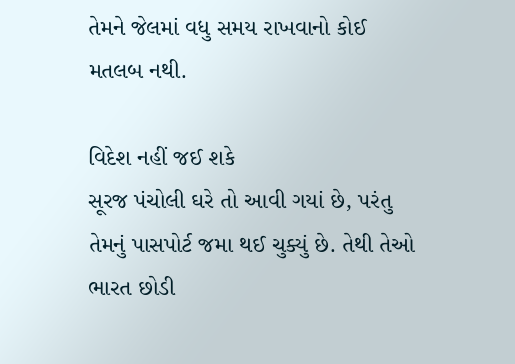તેમને જેલમાં વધુ સમય રાખવાનો કોઈ મતલબ નથી.

વિદેશ નહીં જઈ શકે
સૂરજ પંચોલી ઘરે તો આવી ગયાં છે, પરંતુ તેમનું પાસપોર્ટ જમા થઈ ચુક્યું છે. તેથી તેઓ ભારત છોડી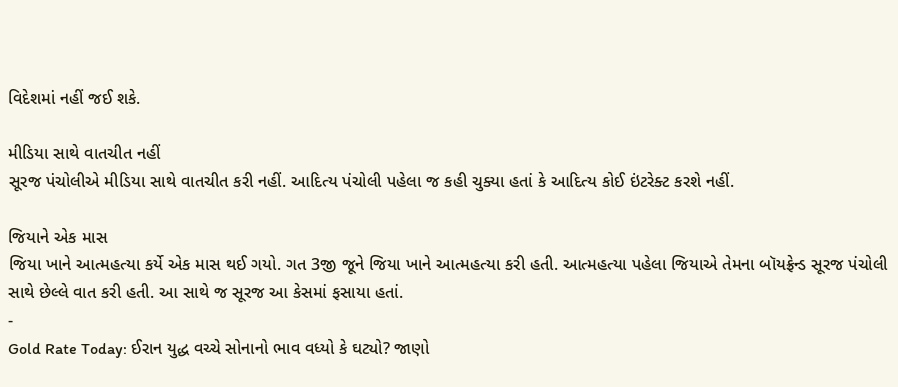વિદેશમાં નહીં જઈ શકે.

મીડિયા સાથે વાતચીત નહીં
સૂરજ પંચોલીએ મીડિયા સાથે વાતચીત કરી નહીં. આદિત્ય પંચોલી પહેલા જ કહી ચુક્યા હતાં કે આદિત્ય કોઈ ઇંટરેક્ટ કરશે નહીં.

જિયાને એક માસ
જિયા ખાને આત્મહત્યા કર્યે એક માસ થઈ ગયો. ગત 3જી જૂને જિયા ખાને આત્મહત્યા કરી હતી. આત્મહત્યા પહેલા જિયાએ તેમના બૉયફ્રેન્ડ સૂરજ પંચોલી સાથે છેલ્લે વાત કરી હતી. આ સાથે જ સૂરજ આ કેસમાં ફસાયા હતાં.
-
Gold Rate Today: ઈરાન યુદ્ધ વચ્ચે સોનાનો ભાવ વધ્યો કે ઘટ્યો? જાણો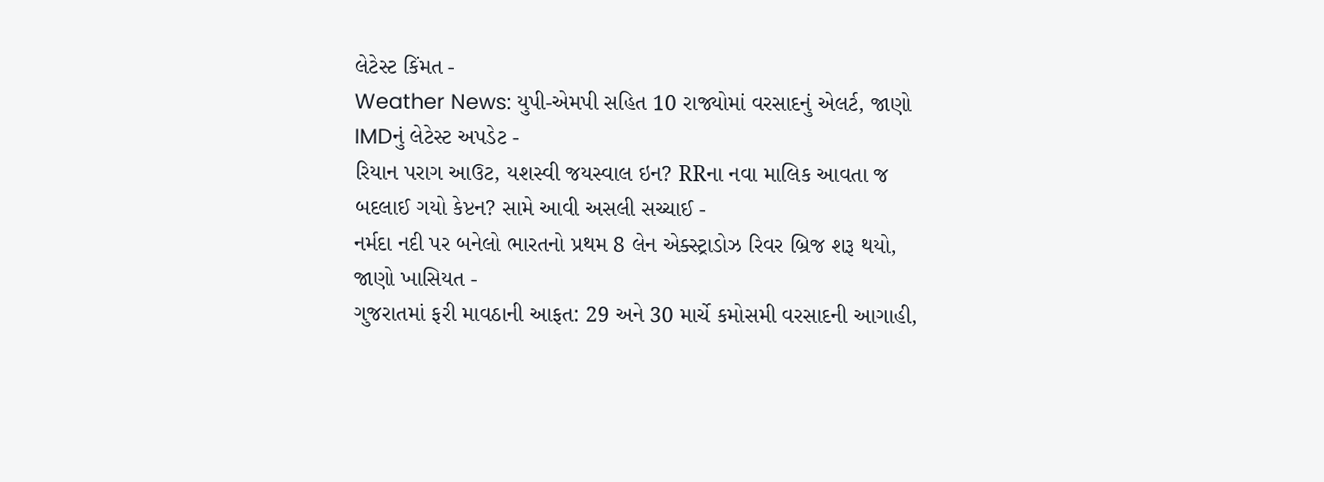લેટેસ્ટ કિંમત -
Weather News: યુપી-એમપી સહિત 10 રાજ્યોમાં વરસાદનું એલર્ટ, જાણો IMDનું લેટેસ્ટ અપડેટ -
રિયાન પરાગ આઉટ, યશસ્વી જયસ્વાલ ઇન? RRના નવા માલિક આવતા જ બદલાઈ ગયો કેપ્ટન? સામે આવી અસલી સચ્ચાઈ -
નર્મદા નદી પર બનેલો ભારતનો પ્રથમ 8 લેન એક્સ્ટ્રાડોઝ રિવર બ્રિજ શરૂ થયો, જાણો ખાસિયત -
ગુજરાતમાં ફરી માવઠાની આફત: 29 અને 30 માર્ચે કમોસમી વરસાદની આગાહી,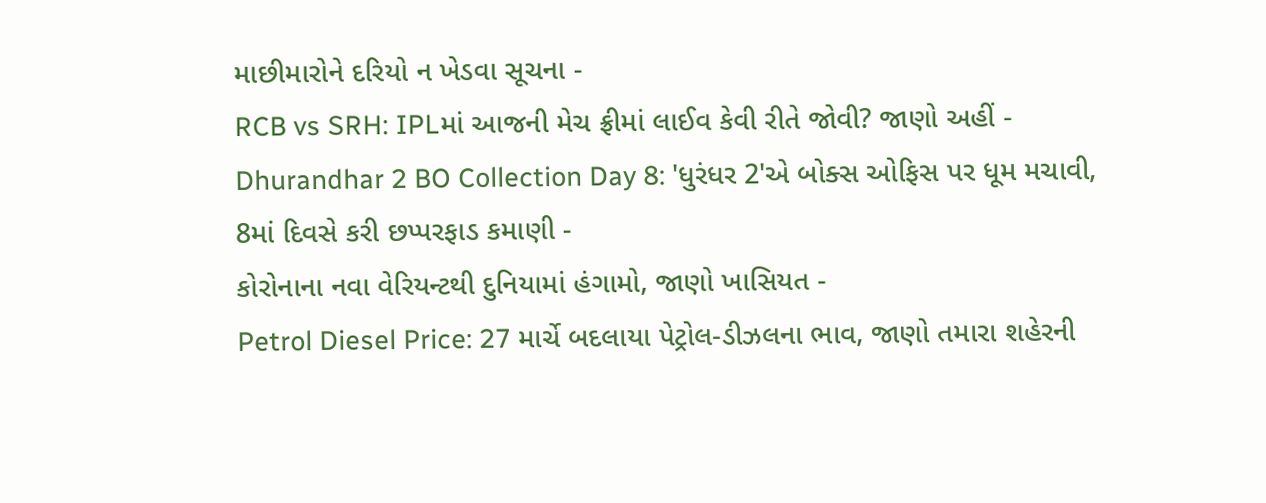માછીમારોને દરિયો ન ખેડવા સૂચના -
RCB vs SRH: IPLમાં આજની મેચ ફ્રીમાં લાઈવ કેવી રીતે જોવી? જાણો અહીં -
Dhurandhar 2 BO Collection Day 8: 'ધુરંધર 2'એ બોક્સ ઓફિસ પર ધૂમ મચાવી, 8માં દિવસે કરી છપ્પરફાડ કમાણી -
કોરોનાના નવા વેરિયન્ટથી દુનિયામાં હંગામો, જાણો ખાસિયત -
Petrol Diesel Price: 27 માર્ચે બદલાયા પેટ્રોલ-ડીઝલના ભાવ, જાણો તમારા શહેરની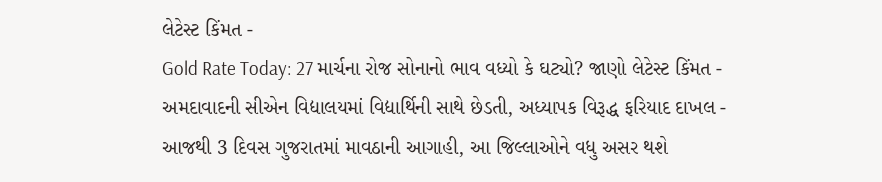લેટેસ્ટ કિંમત -
Gold Rate Today: 27 માર્ચના રોજ સોનાનો ભાવ વધ્યો કે ઘટ્યો? જાણો લેટેસ્ટ કિંમત -
અમદાવાદની સીએન વિદ્યાલયમાં વિદ્યાર્થિની સાથે છેડતી, અધ્યાપક વિરૂદ્ધ ફરિયાદ દાખલ -
આજથી 3 દિવસ ગુજરાતમાં માવઠાની આગાહી, આ જિલ્લાઓને વધુ અસર થશે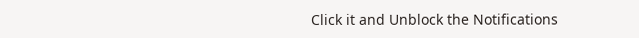Click it and Unblock the Notifications